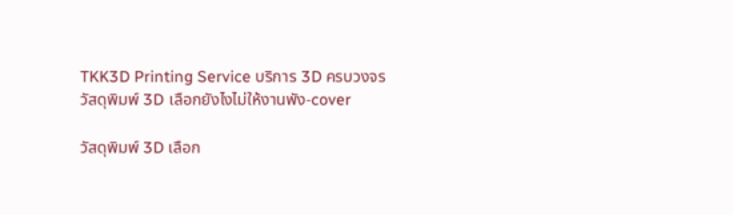TKK3D Printing Service บริการ 3D ครบวงจร
วัสดุพิมพ์ 3D เลือกยังไงไม่ให้งานพัง-cover

วัสดุพิมพ์ 3D เลือก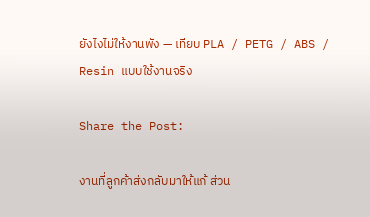ยังไงไม่ให้งานพัง — เทียบ PLA / PETG / ABS / Resin แบบใช้งานจริง

Share the Post:

งานที่ลูกค้าส่งกลับมาให้แก้ ส่วน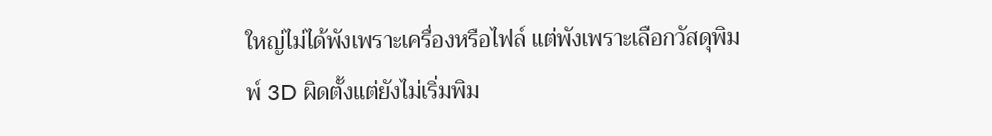ใหญ่ไม่ได้พังเพราะเครื่องหรือไฟล์ แต่พังเพราะเลือกวัสดุพิมพ์ 3D ผิดตั้งแต่ยังไม่เริ่มพิม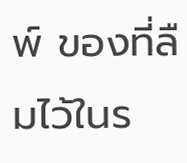พ์ ของที่ลืมไว้ในร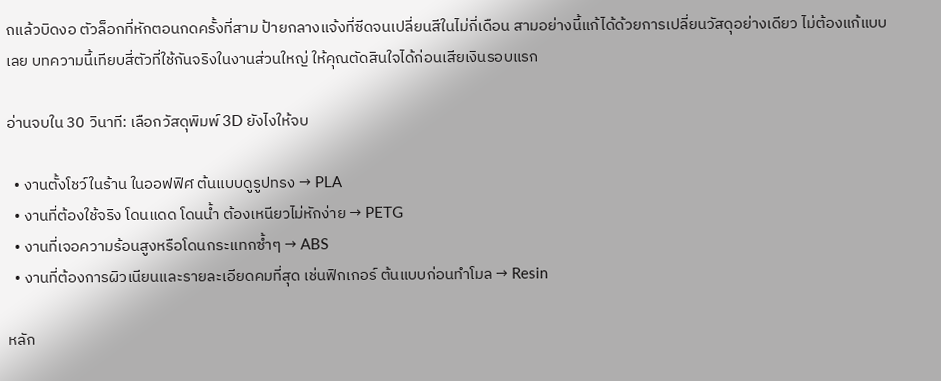ถแล้วบิดงอ ตัวล็อกที่หักตอนกดครั้งที่สาม ป้ายกลางแจ้งที่ซีดจนเปลี่ยนสีในไม่กี่เดือน สามอย่างนี้แก้ได้ด้วยการเปลี่ยนวัสดุอย่างเดียว ไม่ต้องแก้แบบเลย บทความนี้เทียบสี่ตัวที่ใช้กันจริงในงานส่วนใหญ่ ให้คุณตัดสินใจได้ก่อนเสียเงินรอบแรก

อ่านจบใน 30 วินาที: เลือกวัสดุพิมพ์ 3D ยังไงให้จบ

  • งานตั้งโชว์ในร้าน ในออฟฟิศ ต้นแบบดูรูปทรง → PLA
  • งานที่ต้องใช้จริง โดนแดด โดนน้ำ ต้องเหนียวไม่หักง่าย → PETG
  • งานที่เจอความร้อนสูงหรือโดนกระแทกซ้ำๆ → ABS
  • งานที่ต้องการผิวเนียนและรายละเอียดคมที่สุด เช่นฟิกเกอร์ ต้นแบบก่อนทำโมล → Resin

หลัก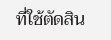ที่ใช้ตัดสิน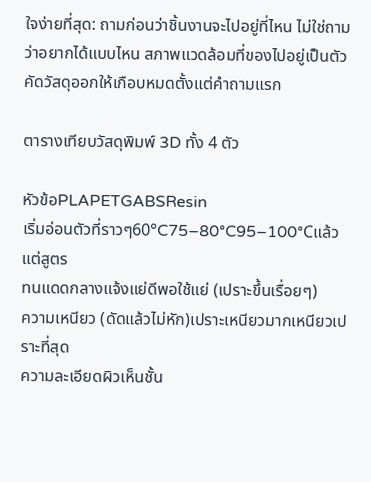ใจง่ายที่สุด: ถามก่อนว่าชิ้นงานจะไปอยู่ที่ไหน ไม่ใช่ถามว่าอยากได้แบบไหน สภาพแวดล้อมที่ของไปอยู่เป็นตัวคัดวัสดุออกให้เกือบหมดตั้งแต่คำถามแรก

ตารางเทียบวัสดุพิมพ์ 3D ทั้ง 4 ตัว

หัวข้อPLAPETGABSResin
เริ่มอ่อนตัวที่ราวๆ60°C75–80°C95–100°Cแล้วแต่สูตร
ทนแดดกลางแจ้งแย่ดีพอใช้แย่ (เปราะขึ้นเรื่อยๆ)
ความเหนียว (ดัดแล้วไม่หัก)เปราะเหนียวมากเหนียวเปราะที่สุด
ความละเอียดผิวเห็นชั้น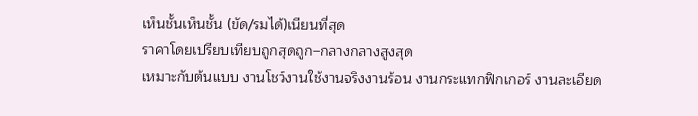เห็นชั้นเห็นชั้น (ขัด/รมได้)เนียนที่สุด
ราคาโดยเปรียบเทียบถูกสุดถูก–กลางกลางสูงสุด
เหมาะกับต้นแบบ งานโชว์งานใช้งานจริงงานร้อน งานกระแทกฟิกเกอร์ งานละเอียด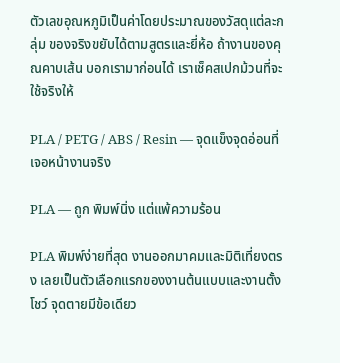ตัวเลขอุณหภูมิเป็นค่าโดยประมาณของวัสดุแต่ละกลุ่ม ของจริงขยับได้ตามสูตรและยี่ห้อ ถ้างานของคุณคาบเส้น บอกเรามาก่อนได้ เราเช็คสเปกม้วนที่จะใช้จริงให้

PLA / PETG / ABS / Resin — จุดแข็งจุดอ่อนที่เจอหน้างานจริง

PLA — ถูก พิมพ์นิ่ง แต่แพ้ความร้อน

PLA พิมพ์ง่ายที่สุด งานออกมาคมและมิติเที่ยงตรง เลยเป็นตัวเลือกแรกของงานต้นแบบและงานตั้งโชว์ จุดตายมีข้อเดียว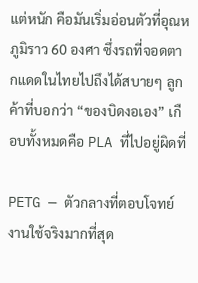แต่หนัก คือมันเริ่มอ่อนตัวที่อุณหภูมิราว 60 องศา ซึ่งรถที่จอดตากแดดในไทยไปถึงได้สบายๆ ลูกค้าที่บอกว่า “ของบิดงอเอง” เกือบทั้งหมดคือ PLA ที่ไปอยู่ผิดที่

PETG — ตัวกลางที่ตอบโจทย์งานใช้จริงมากที่สุด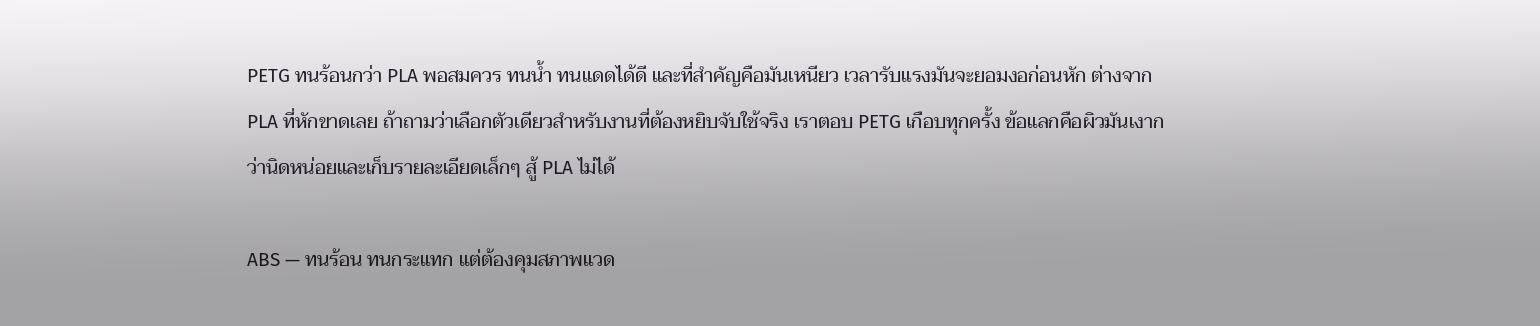PETG ทนร้อนกว่า PLA พอสมควร ทนน้ำ ทนแดดได้ดี และที่สำคัญคือมันเหนียว เวลารับแรงมันจะยอมงอก่อนหัก ต่างจาก PLA ที่หักขาดเลย ถ้าถามว่าเลือกตัวเดียวสำหรับงานที่ต้องหยิบจับใช้จริง เราตอบ PETG เกือบทุกครั้ง ข้อแลกคือผิวมันเงากว่านิดหน่อยและเก็บรายละเอียดเล็กๆ สู้ PLA ไม่ได้

ABS — ทนร้อน ทนกระแทก แต่ต้องคุมสภาพแวด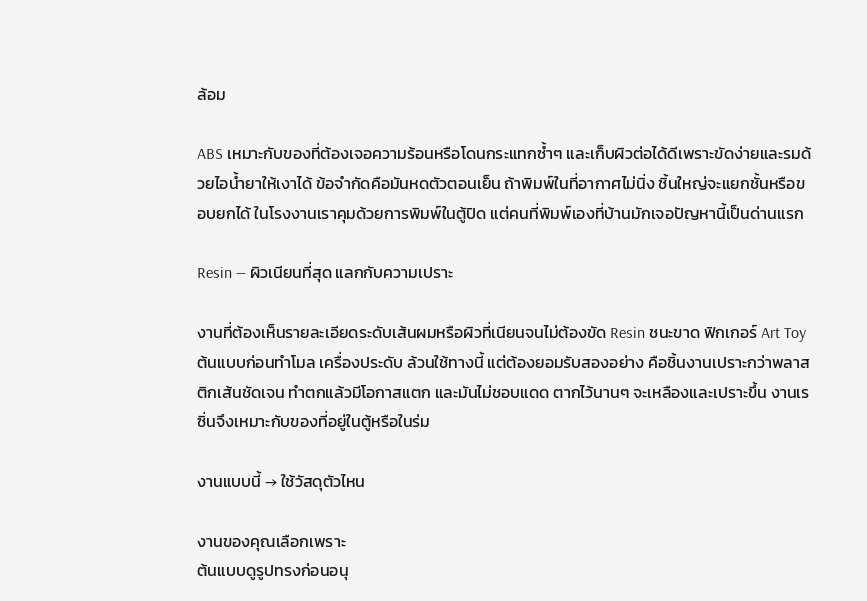ล้อม

ABS เหมาะกับของที่ต้องเจอความร้อนหรือโดนกระแทกซ้ำๆ และเก็บผิวต่อได้ดีเพราะขัดง่ายและรมด้วยไอน้ำยาให้เงาได้ ข้อจำกัดคือมันหดตัวตอนเย็น ถ้าพิมพ์ในที่อากาศไม่นิ่ง ชิ้นใหญ่จะแยกชั้นหรือขอบยกได้ ในโรงงานเราคุมด้วยการพิมพ์ในตู้ปิด แต่คนที่พิมพ์เองที่บ้านมักเจอปัญหานี้เป็นด่านแรก

Resin — ผิวเนียนที่สุด แลกกับความเปราะ

งานที่ต้องเห็นรายละเอียดระดับเส้นผมหรือผิวที่เนียนจนไม่ต้องขัด Resin ชนะขาด ฟิกเกอร์ Art Toy ต้นแบบก่อนทำโมล เครื่องประดับ ล้วนใช้ทางนี้ แต่ต้องยอมรับสองอย่าง คือชิ้นงานเปราะกว่าพลาสติกเส้นชัดเจน ทำตกแล้วมีโอกาสแตก และมันไม่ชอบแดด ตากไว้นานๆ จะเหลืองและเปราะขึ้น งานเรซิ่นจึงเหมาะกับของที่อยู่ในตู้หรือในร่ม

งานแบบนี้ → ใช้วัสดุตัวไหน

งานของคุณเลือกเพราะ
ต้นแบบดูรูปทรงก่อนอนุ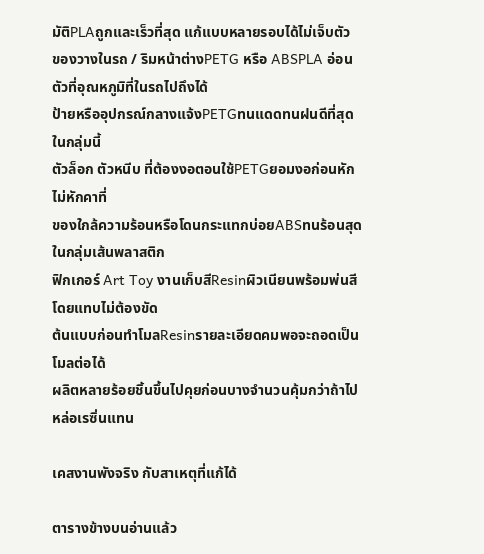มัติPLAถูกและเร็วที่สุด แก้แบบหลายรอบได้ไม่เจ็บตัว
ของวางในรถ / ริมหน้าต่างPETG หรือ ABSPLA อ่อนตัวที่อุณหภูมิที่ในรถไปถึงได้
ป้ายหรืออุปกรณ์กลางแจ้งPETGทนแดดทนฝนดีที่สุดในกลุ่มนี้
ตัวล็อก ตัวหนีบ ที่ต้องงอตอนใช้PETGยอมงอก่อนหัก ไม่หักคาที่
ของใกล้ความร้อนหรือโดนกระแทกบ่อยABSทนร้อนสุดในกลุ่มเส้นพลาสติก
ฟิกเกอร์ Art Toy งานเก็บสีResinผิวเนียนพร้อมพ่นสีโดยแทบไม่ต้องขัด
ต้นแบบก่อนทำโมลResinรายละเอียดคมพอจะถอดเป็นโมลต่อได้
ผลิตหลายร้อยชิ้นขึ้นไปคุยก่อนบางจำนวนคุ้มกว่าถ้าไปหล่อเรซิ่นแทน

เคสงานพังจริง กับสาเหตุที่แก้ได้

ตารางข้างบนอ่านแล้ว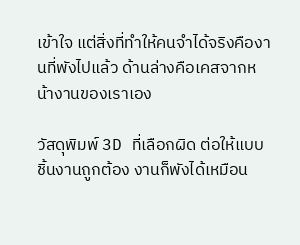เข้าใจ แต่สิ่งที่ทำให้คนจำได้จริงคืองานที่พังไปแล้ว ด้านล่างคือเคสจากหน้างานของเราเอง

วัสดุพิมพ์ 3D ที่เลือกผิด ต่อให้แบบชิ้นงานถูกต้อง งานก็พังได้เหมือน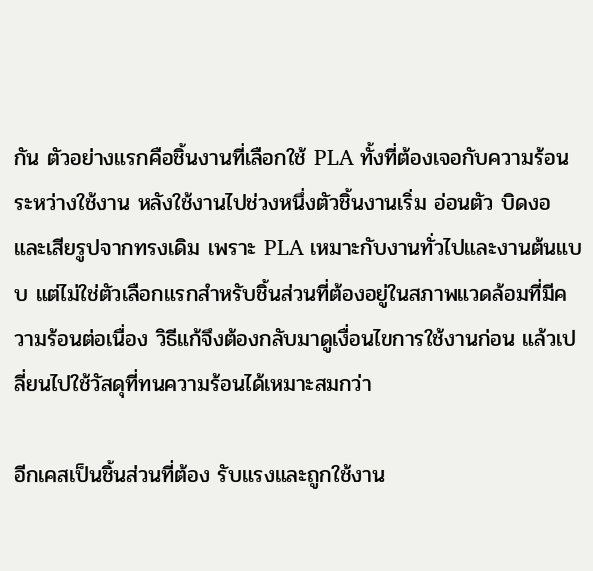กัน ตัวอย่างแรกคือชิ้นงานที่เลือกใช้ PLA ทั้งที่ต้องเจอกับความร้อนระหว่างใช้งาน หลังใช้งานไปช่วงหนึ่งตัวชิ้นงานเริ่ม อ่อนตัว บิดงอ และเสียรูปจากทรงเดิม เพราะ PLA เหมาะกับงานทั่วไปและงานต้นแบบ แต่ไม่ใช่ตัวเลือกแรกสำหรับชิ้นส่วนที่ต้องอยู่ในสภาพแวดล้อมที่มีความร้อนต่อเนื่อง วิธีแก้จึงต้องกลับมาดูเงื่อนไขการใช้งานก่อน แล้วเปลี่ยนไปใช้วัสดุที่ทนความร้อนได้เหมาะสมกว่า

อีกเคสเป็นชิ้นส่วนที่ต้อง รับแรงและถูกใช้งาน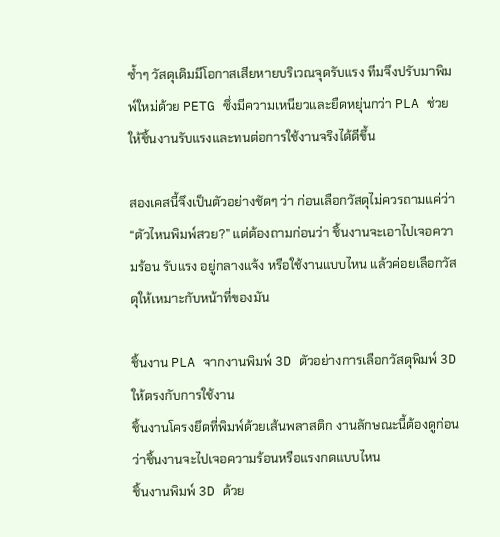ซ้ำๆ วัสดุเดิมมีโอกาสเสียหายบริเวณจุดรับแรง ทีมจึงปรับมาพิมพ์ใหม่ด้วย PETG ซึ่งมีความเหนียวและยืดหยุ่นกว่า PLA ช่วยให้ชิ้นงานรับแรงและทนต่อการใช้งานจริงได้ดีขึ้น

สองเคสนี้จึงเป็นตัวอย่างชัดๆ ว่า ก่อนเลือกวัสดุไม่ควรถามแค่ว่า “ตัวไหนพิมพ์สวย?” แต่ต้องถามก่อนว่า ชิ้นงานจะเอาไปเจอความร้อน รับแรง อยู่กลางแจ้ง หรือใช้งานแบบไหน แล้วค่อยเลือกวัสดุให้เหมาะกับหน้าที่ของมัน

ชิ้นงาน PLA จากงานพิมพ์ 3D ตัวอย่างการเลือกวัสดุพิมพ์ 3D ให้ตรงกับการใช้งาน
ชิ้นงานโครงยึดที่พิมพ์ด้วยเส้นพลาสติก งานลักษณะนี้ต้องดูก่อนว่าชิ้นงานจะไปเจอความร้อนหรือแรงกดแบบไหน
ชิ้นงานพิมพ์ 3D ด้วย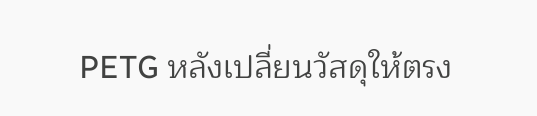PETG หลังเปลี่ยนวัสดุให้ตรง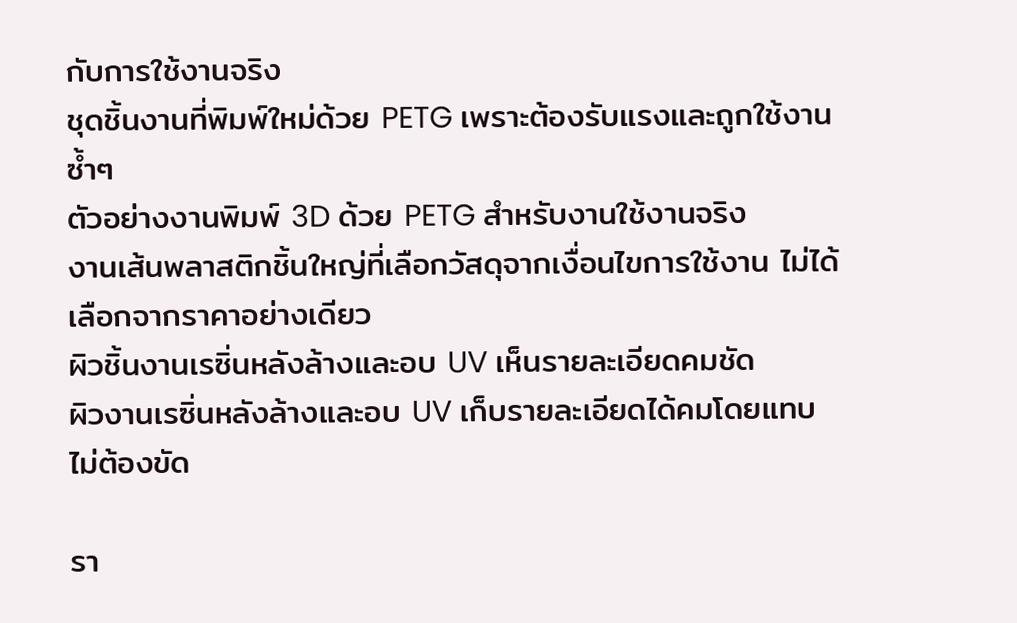กับการใช้งานจริง
ชุดชิ้นงานที่พิมพ์ใหม่ด้วย PETG เพราะต้องรับแรงและถูกใช้งานซ้ำๆ
ตัวอย่างงานพิมพ์ 3D ด้วย PETG สำหรับงานใช้งานจริง
งานเส้นพลาสติกชิ้นใหญ่ที่เลือกวัสดุจากเงื่อนไขการใช้งาน ไม่ได้เลือกจากราคาอย่างเดียว
ผิวชิ้นงานเรซิ่นหลังล้างและอบ UV เห็นรายละเอียดคมชัด
ผิวงานเรซิ่นหลังล้างและอบ UV เก็บรายละเอียดได้คมโดยแทบไม่ต้องขัด

รา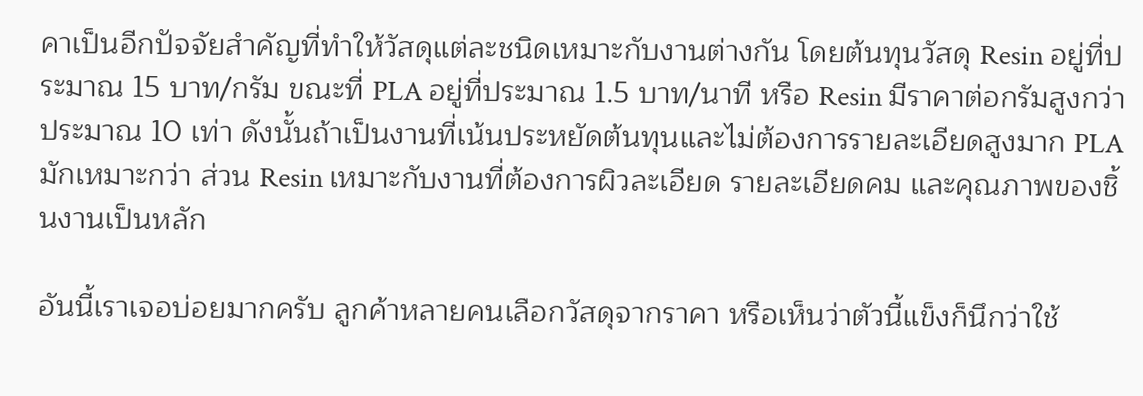คาเป็นอีกปัจจัยสำคัญที่ทำให้วัสดุแต่ละชนิดเหมาะกับงานต่างกัน โดยต้นทุนวัสดุ Resin อยู่ที่ประมาณ 15 บาท/กรัม ขณะที่ PLA อยู่ที่ประมาณ 1.5 บาท/นาที หรือ Resin มีราคาต่อกรัมสูงกว่าประมาณ 10 เท่า ดังนั้นถ้าเป็นงานที่เน้นประหยัดต้นทุนและไม่ต้องการรายละเอียดสูงมาก PLA มักเหมาะกว่า ส่วน Resin เหมาะกับงานที่ต้องการผิวละเอียด รายละเอียดคม และคุณภาพของชิ้นงานเป็นหลัก

อันนี้เราเจอบ่อยมากครับ ลูกค้าหลายคนเลือกวัสดุจากราคา หรือเห็นว่าตัวนี้แข็งก็นึกว่าใช้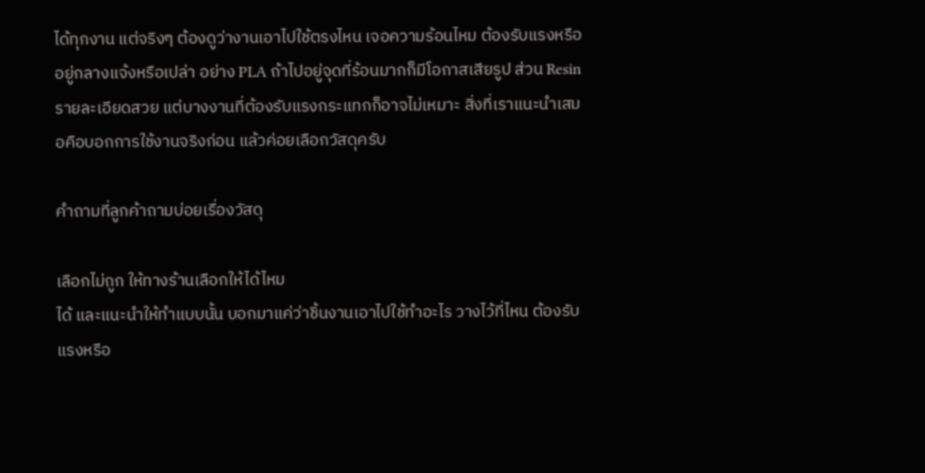ได้ทุกงาน แต่จริงๆ ต้องดูว่างานเอาไปใช้ตรงไหน เจอความร้อนไหม ต้องรับแรงหรืออยู่กลางแจ้งหรือเปล่า อย่าง PLA ถ้าไปอยู่จุดที่ร้อนมากก็มีโอกาสเสียรูป ส่วน Resin รายละเอียดสวย แต่บางงานที่ต้องรับแรงกระแทกก็อาจไม่เหมาะ สิ่งที่เราแนะนำเสมอคือบอกการใช้งานจริงก่อน แล้วค่อยเลือกวัสดุครับ

คำถามที่ลูกค้าถามบ่อยเรื่องวัสดุ

เลือกไม่ถูก ให้ทางร้านเลือกให้ได้ไหม
ได้ และแนะนำให้ทำแบบนั้น บอกมาแค่ว่าชิ้นงานเอาไปใช้ทำอะไร วางไว้ที่ไหน ต้องรับแรงหรือ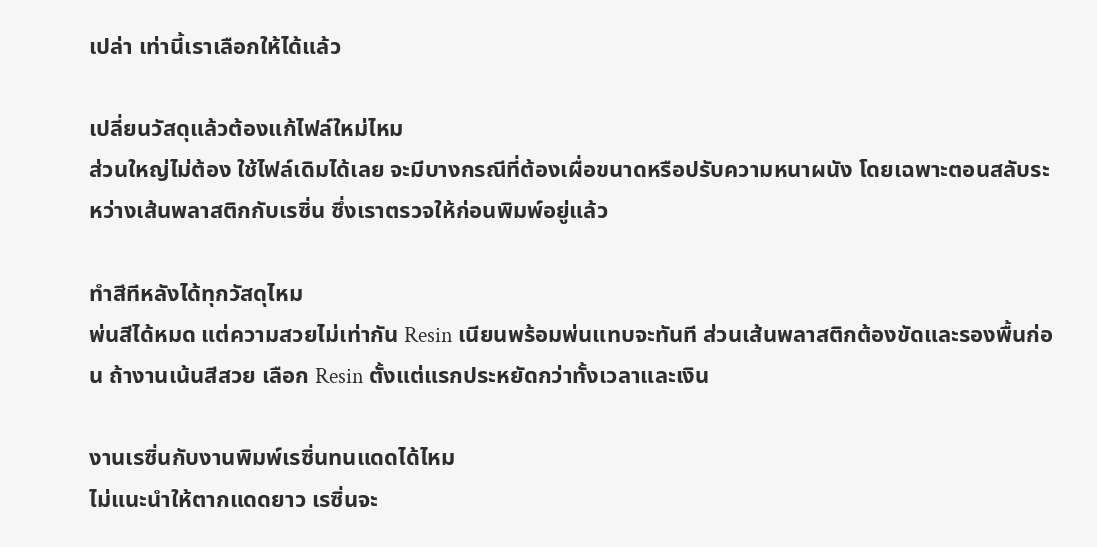เปล่า เท่านี้เราเลือกให้ได้แล้ว

เปลี่ยนวัสดุแล้วต้องแก้ไฟล์ใหม่ไหม
ส่วนใหญ่ไม่ต้อง ใช้ไฟล์เดิมได้เลย จะมีบางกรณีที่ต้องเผื่อขนาดหรือปรับความหนาผนัง โดยเฉพาะตอนสลับระหว่างเส้นพลาสติกกับเรซิ่น ซึ่งเราตรวจให้ก่อนพิมพ์อยู่แล้ว

ทำสีทีหลังได้ทุกวัสดุไหม
พ่นสีได้หมด แต่ความสวยไม่เท่ากัน Resin เนียนพร้อมพ่นแทบจะทันที ส่วนเส้นพลาสติกต้องขัดและรองพื้นก่อน ถ้างานเน้นสีสวย เลือก Resin ตั้งแต่แรกประหยัดกว่าทั้งเวลาและเงิน

งานเรซิ่นกับงานพิมพ์เรซิ่นทนแดดได้ไหม
ไม่แนะนำให้ตากแดดยาว เรซิ่นจะ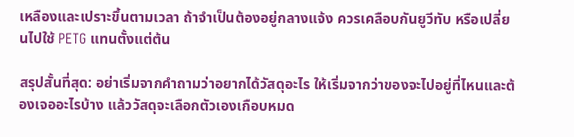เหลืองและเปราะขึ้นตามเวลา ถ้าจำเป็นต้องอยู่กลางแจ้ง ควรเคลือบกันยูวีทับ หรือเปลี่ยนไปใช้ PETG แทนตั้งแต่ต้น

สรุปสั้นที่สุด: อย่าเริ่มจากคำถามว่าอยากได้วัสดุอะไร ให้เริ่มจากว่าของจะไปอยู่ที่ไหนและต้องเจออะไรบ้าง แล้ววัสดุจะเลือกตัวเองเกือบหมด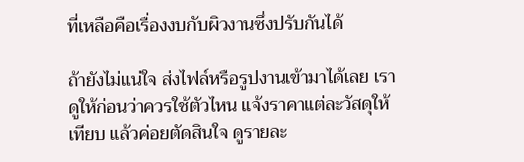ที่เหลือคือเรื่องงบกับผิวงานซึ่งปรับกันได้

ถ้ายังไม่แน่ใจ ส่งไฟล์หรือรูปงานเข้ามาได้เลย เราดูให้ก่อนว่าควรใช้ตัวไหน แจ้งราคาแต่ละวัสดุให้เทียบ แล้วค่อยตัดสินใจ ดูรายละ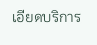เอียดบริการ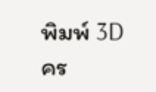พิมพ์ 3D คร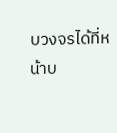บวงจรได้ที่หน้าบ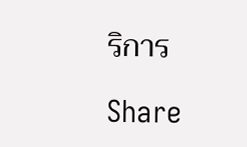ริการ

Share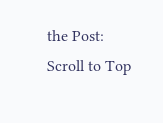the Post:
Scroll to Top